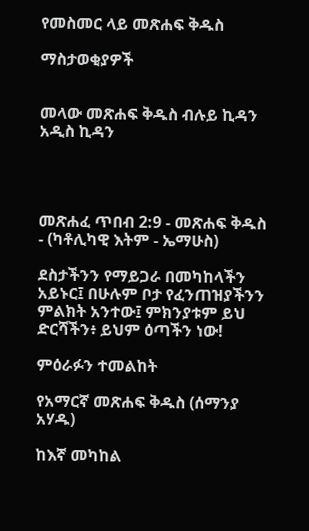የመስመር ላይ መጽሐፍ ቅዱስ

ማስታወቂያዎች


መላው መጽሐፍ ቅዱስ ብሉይ ኪዳን አዲስ ኪዳን




መጽሐፈ ጥበብ 2:9 - መጽሐፍ ቅዱስ - (ካቶሊካዊ እትም - ኤማሁስ)

ደስታችንን የማይጋራ በመካከላችን አይኑር፤ በሁሉም ቦታ የፈንጠዝያችንን ምልክት አንተው፤ ምክንያቱም ይህ ድርሻችን፥ ይህም ዕጣችን ነው!

ምዕራፉን ተመልከት

የአማርኛ መጽሐፍ ቅዱስ (ሰማንያ አሃዱ)

ከእኛ መካከል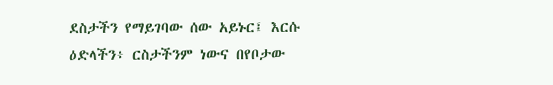ደስታችን የማይገባው ሰው አይኑር፤ እርሱ ዕድላችን፥ ርስታችንም ነውና በየቦታው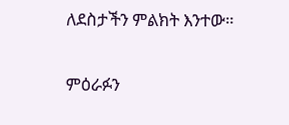ለደስታችን ምልክት እንተው።

ምዕራፉን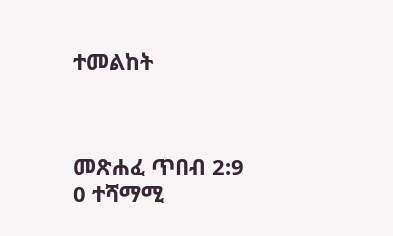ተመልከት



መጽሐፈ ጥበብ 2:9
0 ተሻማሚ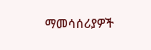ማመሳሰሪያዎች